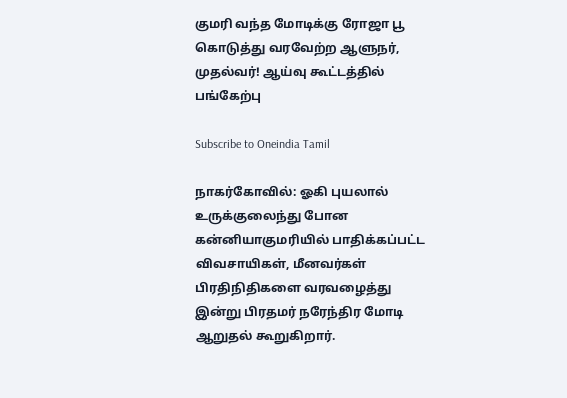குமரி வந்த மோடிக்கு ரோஜா பூ கொடுத்து வரவேற்ற ஆளுநர், முதல்வர்! ஆய்வு கூட்டத்தில் பங்கேற்பு

Subscribe to Oneindia Tamil

நாகர்கோவில்: ஓகி புயலால் உருக்குலைந்து போன கன்னியாகுமரியில் பாதிக்கப்பட்ட விவசாயிகள், மீனவர்கள் பிரதிநிதிகளை வரவழைத்து இன்று பிரதமர் நரேந்திர மோடி ஆறுதல் கூறுகிறார்.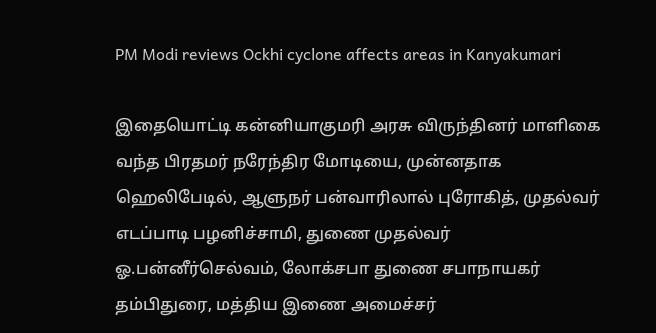PM Modi reviews Ockhi cyclone affects areas in Kanyakumari

இதையொட்டி கன்னியாகுமரி அரசு விருந்தினர் மாளிகை வந்த பிரதமர் நரேந்திர மோடியை, முன்னதாக ஹெலிபேடில், ஆளுநர் பன்வாரிலால் புரோகித், முதல்வர் எடப்பாடி பழனிச்சாமி, துணை முதல்வர் ஓ.பன்னீர்செல்வம், லோக்சபா துணை சபாநாயகர் தம்பிதுரை, மத்திய இணை அமைச்சர்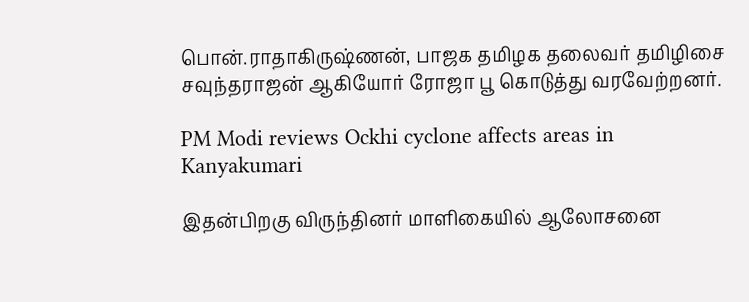பொன்.ராதாகிருஷ்ணன், பாஜக தமிழக தலைவர் தமிழிசை சவுந்தராஜன் ஆகியோர் ரோஜா பூ கொடுத்து வரவேற்றனர்.

PM Modi reviews Ockhi cyclone affects areas in Kanyakumari

இதன்பிறகு விருந்தினர் மாளிகையில் ஆலோசனை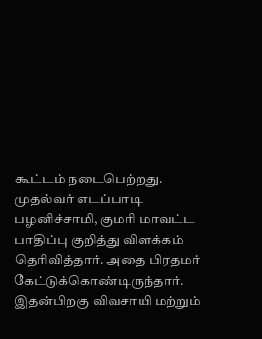கூட்டம் நடைபெற்றது. முதல்வர் எடப்பாடி பழனிச்சாமி, குமரி மாவட்ட பாதிப்பு குறித்து விளக்கம் தெரிவித்தார். அதை பிரதமர் கேட்டுக்கொண்டிருந்தார். இதன்பிறகு விவசாயி மற்றும்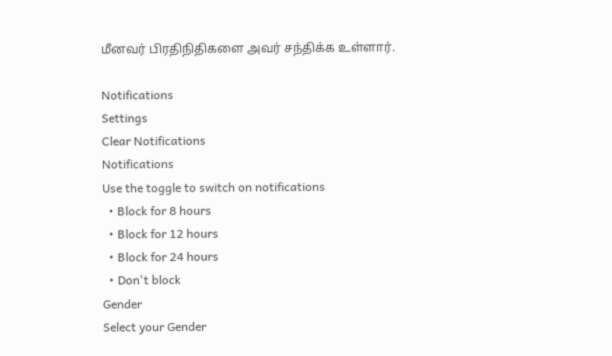மீனவர் பிரதிநிதிகளை அவர் சந்திக்க உள்ளார்.

Notifications
Settings
Clear Notifications
Notifications
Use the toggle to switch on notifications
  • Block for 8 hours
  • Block for 12 hours
  • Block for 24 hours
  • Don't block
Gender
Select your Gender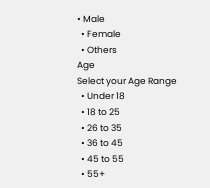• Male
  • Female
  • Others
Age
Select your Age Range
  • Under 18
  • 18 to 25
  • 26 to 35
  • 36 to 45
  • 45 to 55
  • 55+